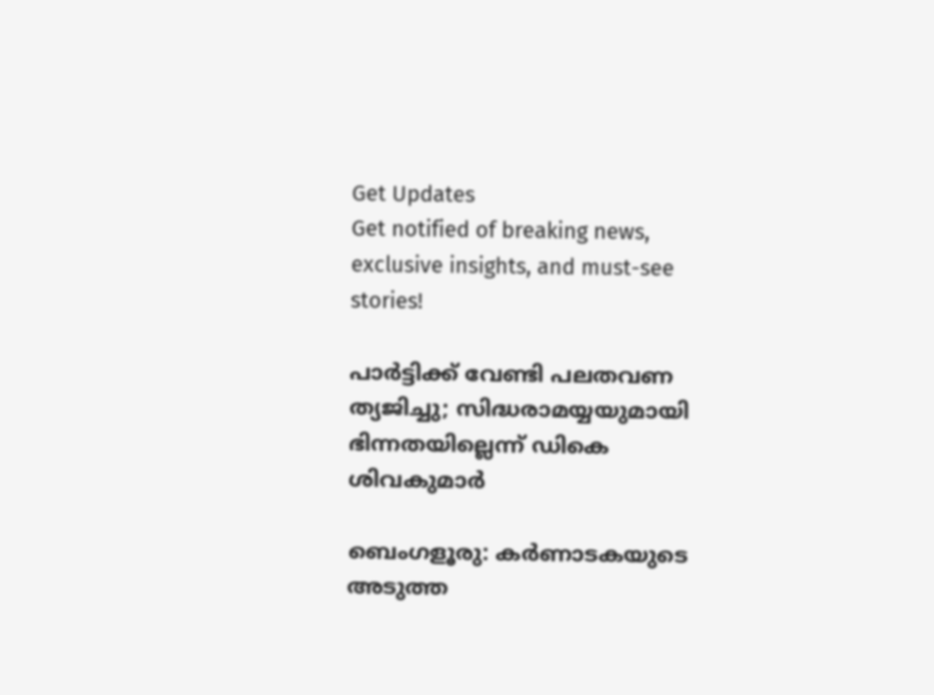Get Updates
Get notified of breaking news, exclusive insights, and must-see stories!

പാര്‍ട്ടിക്ക് വേണ്ടി പലതവണ ത്യജിച്ചു; സിദ്ധരാമയ്യയുമായി ഭിന്നതയില്ലെന്ന് ഡികെ ശിവകുമാര്‍

ബെംഗളൂരു: കര്‍ണാടകയുടെ അടുത്ത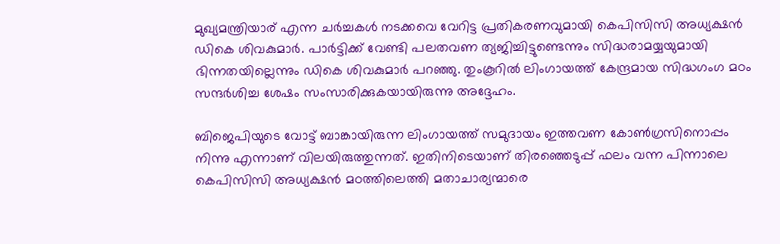മുഖ്യമന്ത്രിയാര് എന്ന ചര്‍ച്ചകള്‍ നടക്കവെ വേറിട്ട പ്രതികരണവുമായി കെപിസിസി അധ്യക്ഷന്‍ ഡികെ ശിവകുമാര്‍. പാര്‍ട്ടിക്ക് വേണ്ടി പലതവണ ത്യജിച്ചിട്ടുണ്ടെന്നും സിദ്ധരാമയ്യയുമായി ഭിന്നതയില്ലെന്നും ഡികെ ശിവകുമാര്‍ പറഞ്ഞു. തുംകൂറില്‍ ലിംഗായത്ത് കേന്ദ്രമായ സിദ്ധഗംഗ മഠം സന്ദര്‍ശിച്ച ശേഷം സംസാരിക്കുകയായിരുന്നു അദ്ദേഹം.

ബിജെപിയുടെ വോട്ട് ബാങ്കായിരുന്ന ലിംഗായത്ത് സമുദായം ഇത്തവണ കോണ്‍ഗ്രസിനൊപ്പം നിന്നു എന്നാണ് വിലയിരുത്തുന്നത്. ഇതിനിടെയാണ് തിരഞ്ഞെടുപ്പ് ഫലം വന്ന പിന്നാലെ കെപിസിസി അധ്യക്ഷന്‍ മഠത്തിലെത്തി മതാചാര്യന്മാരെ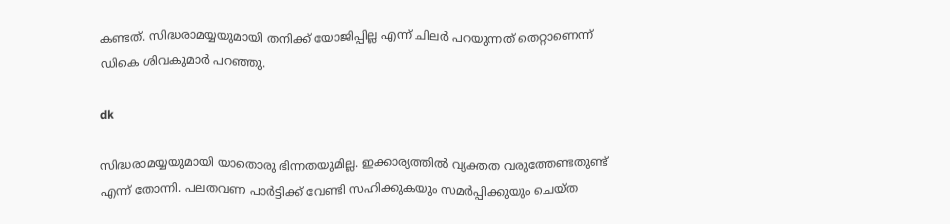കണ്ടത്. സിദ്ധരാമയ്യയുമായി തനിക്ക് യോജിപ്പില്ല എന്ന് ചിലര്‍ പറയുന്നത് തെറ്റാണെന്ന് ഡികെ ശിവകുമാര്‍ പറഞ്ഞു.

dk

സിദ്ധരാമയ്യയുമായി യാതൊരു ഭിന്നതയുമില്ല. ഇക്കാര്യത്തില്‍ വ്യക്തത വരുത്തേണ്ടതുണ്ട് എന്ന് തോന്നി. പലതവണ പാര്‍ട്ടിക്ക് വേണ്ടി സഹിക്കുകയും സമര്‍പ്പിക്കുയും ചെയ്ത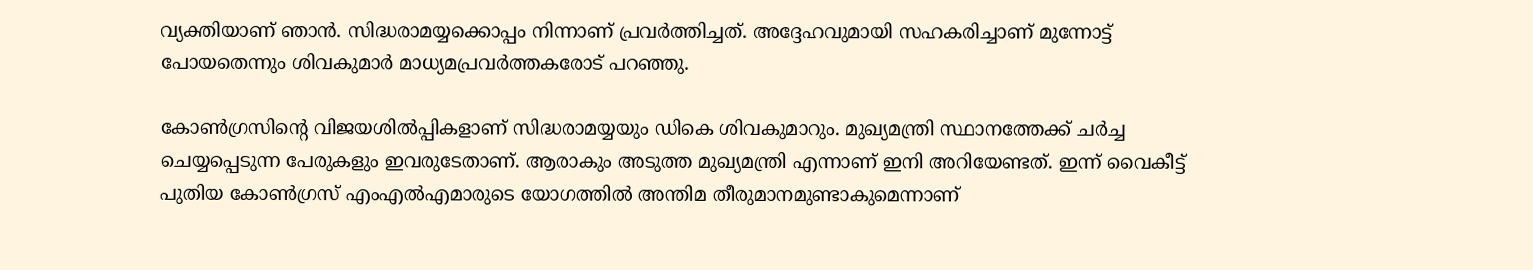വ്യക്തിയാണ് ഞാന്‍. സിദ്ധരാമയ്യക്കൊപ്പം നിന്നാണ് പ്രവര്‍ത്തിച്ചത്. അദ്ദേഹവുമായി സഹകരിച്ചാണ് മുന്നോട്ട് പോയതെന്നും ശിവകുമാര്‍ മാധ്യമപ്രവര്‍ത്തകരോട് പറഞ്ഞു.

കോണ്‍ഗ്രസിന്റെ വിജയശില്‍പ്പികളാണ് സിദ്ധരാമയ്യയും ഡികെ ശിവകുമാറും. മുഖ്യമന്ത്രി സ്ഥാനത്തേക്ക് ചര്‍ച്ച ചെയ്യപ്പെടുന്ന പേരുകളും ഇവരുടേതാണ്. ആരാകും അടുത്ത മുഖ്യമന്ത്രി എന്നാണ് ഇനി അറിയേണ്ടത്. ഇന്ന് വൈകീട്ട് പുതിയ കോണ്‍ഗ്രസ് എംഎല്‍എമാരുടെ യോഗത്തില്‍ അന്തിമ തീരുമാനമുണ്ടാകുമെന്നാണ്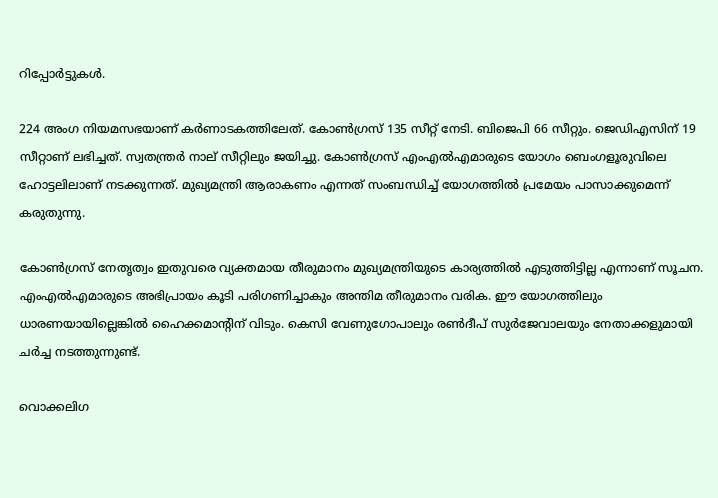റിപ്പോര്‍ട്ടുകള്‍.

224 അംഗ നിയമസഭയാണ് കര്‍ണാടകത്തിലേത്. കോണ്‍ഗ്രസ് 135 സീറ്റ് നേടി. ബിജെപി 66 സീറ്റും. ജെഡിഎസിന് 19 സീറ്റാണ് ലഭിച്ചത്. സ്വതന്ത്രര്‍ നാല് സീറ്റിലും ജയിച്ചു. കോണ്‍ഗ്രസ് എംഎല്‍എമാരുടെ യോഗം ബെംഗളൂരുവിലെ ഹോട്ടലിലാണ് നടക്കുന്നത്. മുഖ്യമന്ത്രി ആരാകണം എന്നത് സംബന്ധിച്ച് യോഗത്തില്‍ പ്രമേയം പാസാക്കുമെന്ന് കരുതുന്നു.

കോണ്‍ഗ്രസ് നേതൃത്വം ഇതുവരെ വ്യക്തമായ തീരുമാനം മുഖ്യമന്ത്രിയുടെ കാര്യത്തില്‍ എടുത്തിട്ടില്ല എന്നാണ് സൂചന. എംഎല്‍എമാരുടെ അഭിപ്രായം കൂടി പരിഗണിച്ചാകും അന്തിമ തീരുമാനം വരിക. ഈ യോഗത്തിലും ധാരണയായില്ലെങ്കില്‍ ഹൈക്കമാന്റിന് വിടും. കെസി വേണുഗോപാലും രണ്‍ദീപ് സുര്‍ജേവാലയും നേതാക്കളുമായി ചര്‍ച്ച നടത്തുന്നുണ്ട്.

വൊക്കലിഗ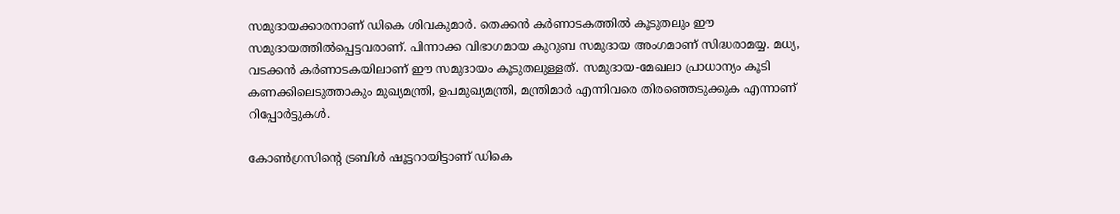സമുദായക്കാരനാണ് ഡികെ ശിവകുമാര്‍. തെക്കന്‍ കര്‍ണാടകത്തില്‍ കൂടുതലും ഈ സമുദായത്തില്‍പ്പെട്ടവരാണ്. പിന്നാക്ക വിഭാഗമായ കുറുബ സമുദായ അംഗമാണ് സിദ്ധരാമയ്യ. മധ്യ, വടക്കന്‍ കര്‍ണാടകയിലാണ് ഈ സമുദായം കൂടുതലുള്ളത്. സമുദായ-മേഖലാ പ്രാധാന്യം കൂടി കണക്കിലെടുത്താകും മുഖ്യമന്ത്രി, ഉപമുഖ്യമന്ത്രി, മന്ത്രിമാര്‍ എന്നിവരെ തിരഞ്ഞെടുക്കുക എന്നാണ് റിപ്പോര്‍ട്ടുകള്‍.

കോണ്‍ഗ്രസിന്റെ ട്രബിള്‍ ഷൂട്ടറായിട്ടാണ് ഡികെ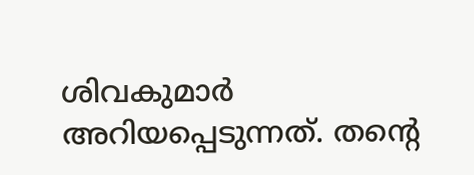ശിവകുമാര്‍ അറിയപ്പെടുന്നത്. തന്റെ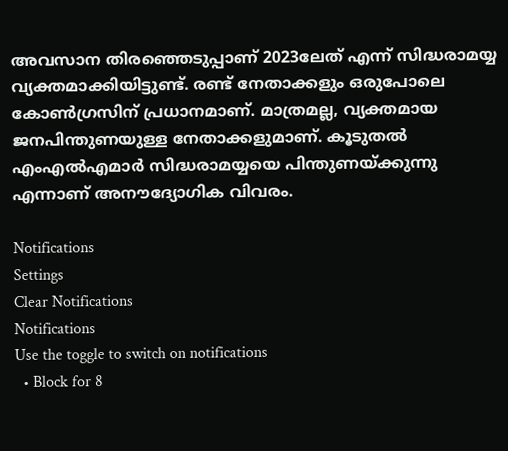അവസാന തിരഞ്ഞെടുപ്പാണ് 2023ലേത് എന്ന് സിദ്ധരാമയ്യ വ്യക്തമാക്കിയിട്ടുണ്ട്. രണ്ട് നേതാക്കളും ഒരുപോലെ കോണ്‍ഗ്രസിന് പ്രധാനമാണ്. മാത്രമല്ല, വ്യക്തമായ ജനപിന്തുണയുള്ള നേതാക്കളുമാണ്. കൂടുതല്‍ എംഎല്‍എമാര്‍ സിദ്ധരാമയ്യയെ പിന്തുണയ്ക്കുന്നു എന്നാണ് അനൗദ്യോഗിക വിവരം.

Notifications
Settings
Clear Notifications
Notifications
Use the toggle to switch on notifications
  • Block for 8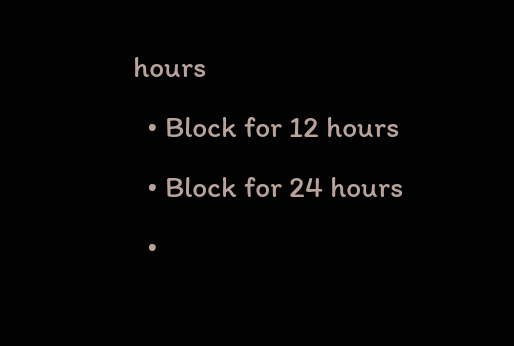hours
  • Block for 12 hours
  • Block for 24 hours
  •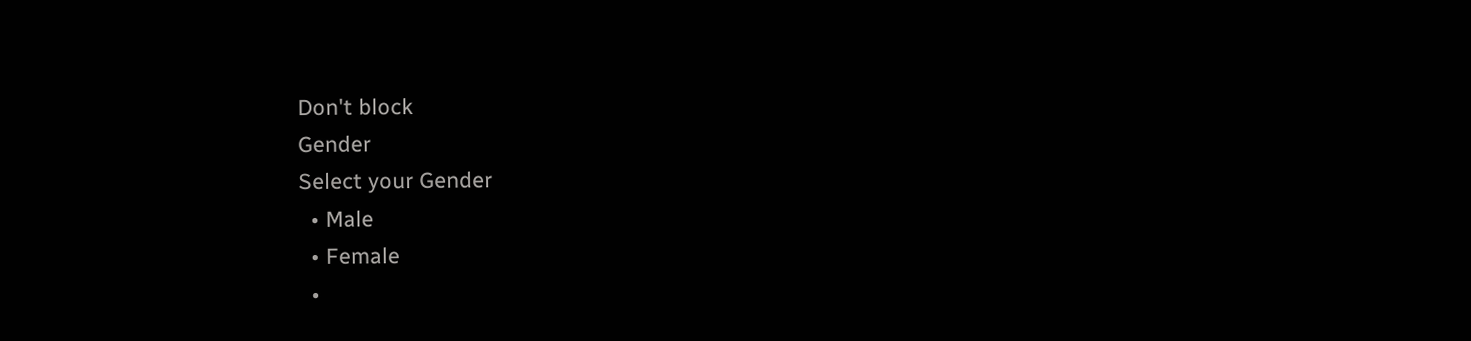Don't block
Gender
Select your Gender
  • Male
  • Female
  •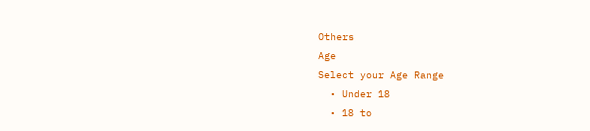Others
Age
Select your Age Range
  • Under 18
  • 18 to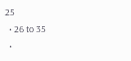25
  • 26 to 35
  •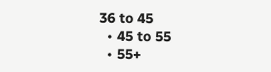36 to 45
  • 45 to 55
  • 55+